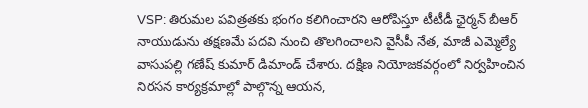VSP: తిరుమల పవిత్రతకు భంగం కలిగించారని ఆరోపిస్తూ టీటీడీ ఛైర్మన్ బీఆర్ నాయుడును తక్షణమే పదవి నుంచి తొలగించాలని వైసీపీ నేత, మాజీ ఎమ్మెల్యే వాసుపల్లి గణేష్ కుమార్ డిమాండ్ చేశారు. దక్షిణ నియోజకవర్గంలో నిర్వహించిన నిరసన కార్యక్రమాల్లో పాల్గొన్న ఆయన,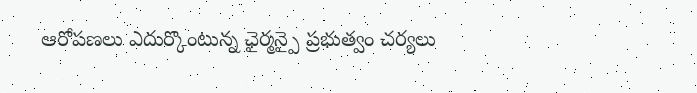ఆరోపణలు ఎదుర్కొంటున్న ఛైర్మన్పై ప్రభుత్వం చర్యలు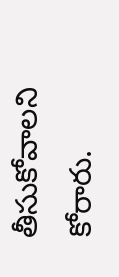తీసుకోవాలని కోరారు.